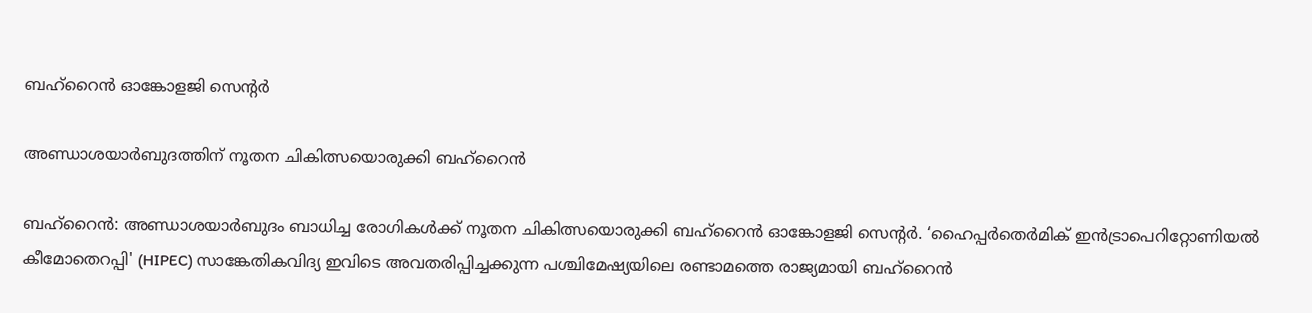ബഹ്റൈൻ ഓങ്കോളജി സെന്റർ

അണ്ഡാശയാർബുദത്തിന് നൂതന ചികിത്സയൊരുക്കി ബഹ്റൈൻ

ബഹ്റൈൻ: അണ്ഡാശയാർബുദം ബാധിച്ച രോഗികൾക്ക് നൂതന ചികിത്സയൊരുക്കി ബഹ്റൈൻ ഓങ്കോളജി സെന്റർ. ‘ഹൈപ്പർതെർമിക് ഇൻട്രാപെറിറ്റോണിയൽ കീമോതെറപ്പി' (HIPEC) സാങ്കേതികവിദ്യ ഇവിടെ അവതരിപ്പിച്ചക്കുന്ന പശ്ചിമേഷ്യയിലെ രണ്ടാമത്തെ രാജ്യമായി ബഹ്റൈൻ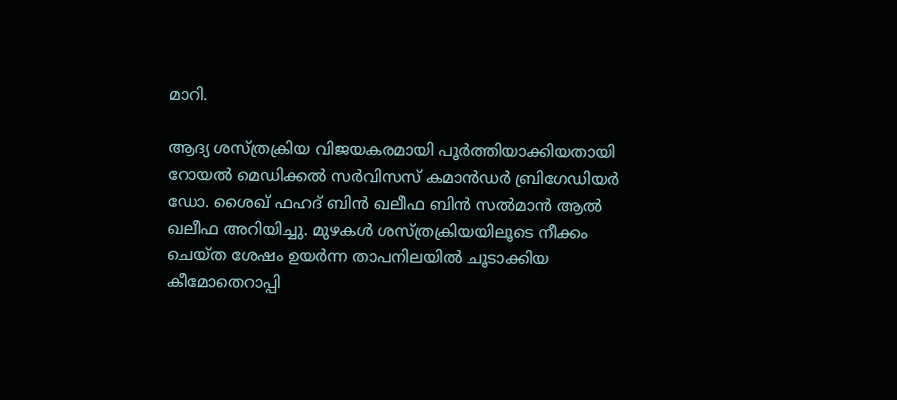മാറി.

ആദ്യ ശസ്ത്രക്രിയ വിജയകരമായി പൂർത്തിയാക്കിയതായി റോയൽ മെഡിക്കൽ സർവിസസ് കമാൻഡർ ബ്രിഗേഡിയർ ഡോ. ശൈഖ് ഫഹദ് ബിൻ ഖലീഫ ബിൻ സൽമാൻ ആൽ ഖലീഫ അറിയിച്ചു. മുഴകൾ ശസ്ത്രക്രിയയിലൂടെ നീക്കം ചെയ്ത ശേഷം ഉയർന്ന താപനിലയിൽ ചൂടാക്കിയ കീമോതെറാപ്പി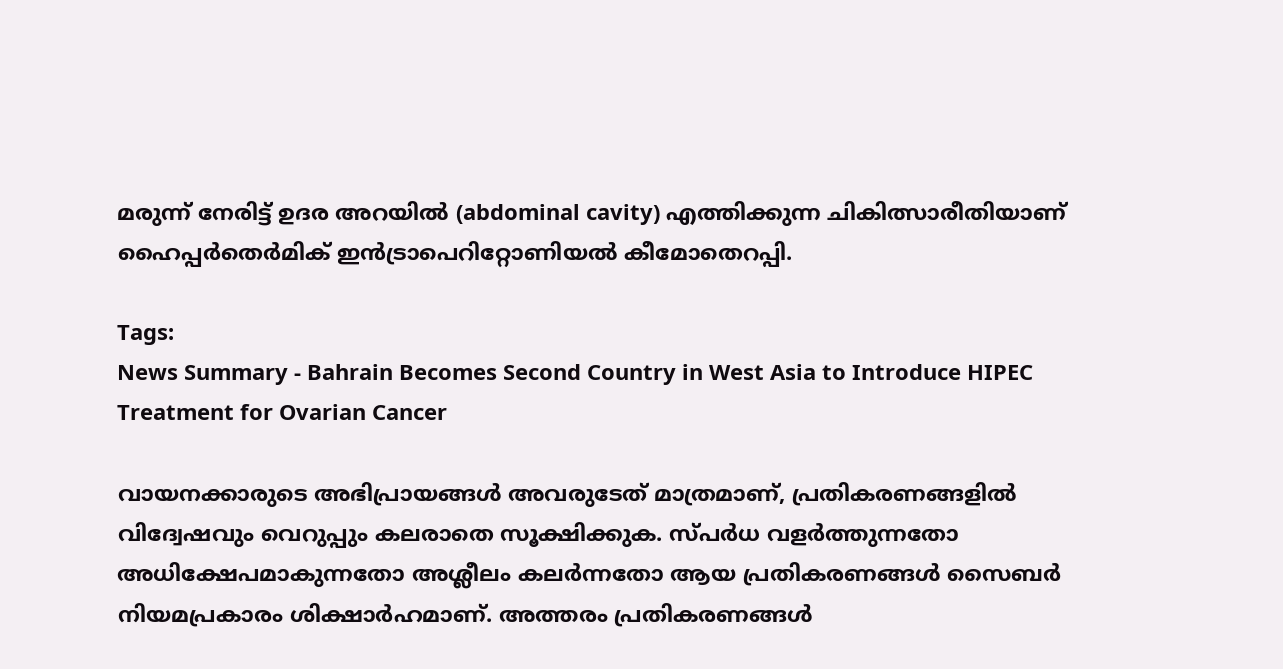മരുന്ന് നേരിട്ട് ഉദര അറയിൽ (abdominal cavity) എത്തിക്കുന്ന ചികിത്സാരീതിയാണ് ഹൈപ്പർതെർമിക് ഇൻട്രാപെറിറ്റോണിയൽ കീമോതെറപ്പി.

Tags:
News Summary - Bahrain Becomes Second Country in West Asia to Introduce HIPEC Treatment for Ovarian Cancer

വായനക്കാരുടെ അഭിപ്രായങ്ങള്‍ അവരുടേത് മാത്രമാണ്, പ്രതികരണങ്ങളിൽ വിദ്വേഷവും വെറുപ്പും കലരാതെ സൂക്ഷിക്കുക. സ്പർധ വളർത്തുന്നതോ അധിക്ഷേപമാകുന്നതോ അശ്ലീലം കലർന്നതോ ആയ പ്രതികരണങ്ങൾ സൈബർ നിയമപ്രകാരം ശിക്ഷാർഹമാണ്. അത്തരം പ്രതികരണങ്ങൾ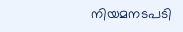നിയമനടപടി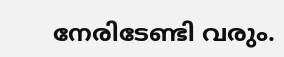നേരിടേണ്ടി വരും.